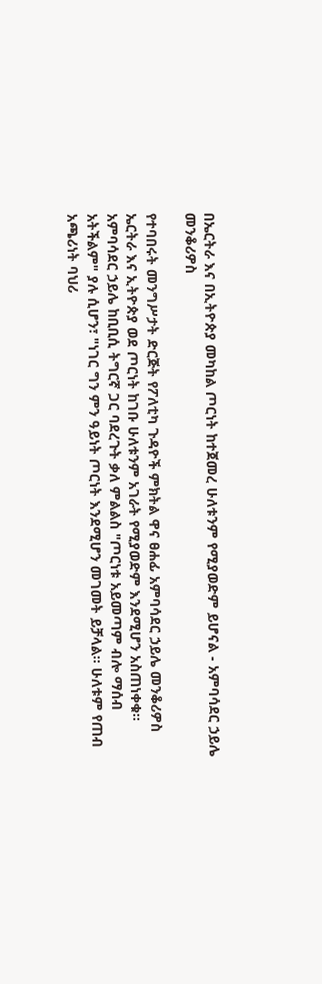በኤርትራ እና በኢትዮጵያ መካከል ጦርነት ከተጀመረ ሁለቱንም የሚያወድም ይሆናል - አምባሳደር ኃይሌ መንቆሪዎስ

የተባበሩት መንግሥታት ድርጅት የፖለቲካ ጉዳዮች ምክትል ዋና ፀሐፊ አምባሳደር ኃይሌ መንቆሪዎስ ኤርትራ እና ኢትዮጵያ ወደ ጦርነት ከገቡ ሁለቱንም አገራት የሚያወድም እንደሚሆን አስጠነቀቁ።
አምባሳደር ኃይሌ ከቢቢሲ ትግርኛ ጋር ባደረጉት ቃለ ምልልስ "ጦርነቱ አይመጣም ብሎ ማሰብ አትችልም" ያሉ ሲሆን፣ "ነገር ግን ምን ዓይነት ጦርነት እንደሚሆን መገመት ይቻላል። ሁለቱም የጠብ አጫሪነት ባህሪ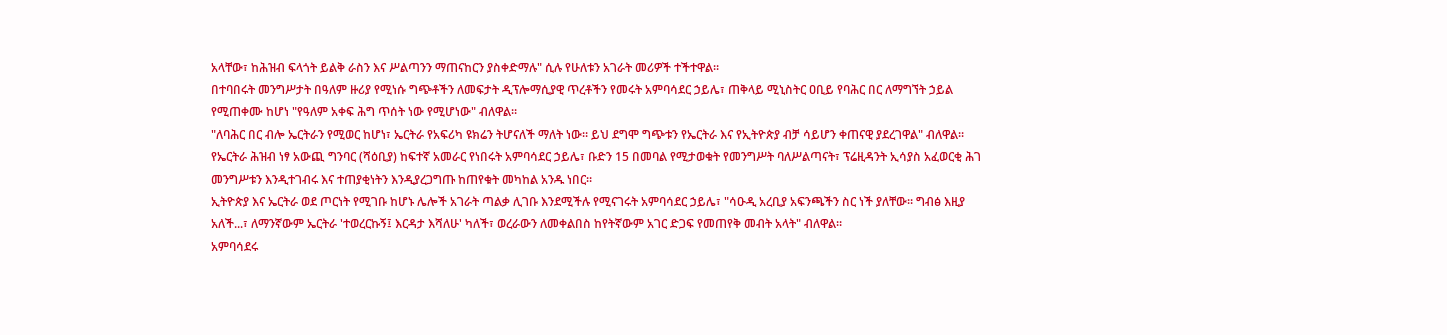አላቸው፣ ከሕዝብ ፍላጎት ይልቅ ራስን እና ሥልጣንን ማጠናከርን ያስቀድማሉ" ሲሉ የሁለቱን አገራት መሪዎች ተችተዋል።
በተባበሩት መንግሥታት በዓለም ዙሪያ የሚነሱ ግጭቶችን ለመፍታት ዲፕሎማሲያዊ ጥረቶችን የመሩት አምባሳደር ኃይሌ፣ ጠቅላይ ሚኒስትር ዐቢይ የባሕር በር ለማግኘት ኃይል የሚጠቀሙ ከሆነ "የዓለም አቀፍ ሕግ ጥሰት ነው የሚሆነው" ብለዋል።
"ለባሕር በር ብሎ ኤርትራን የሚወር ከሆነ፣ ኤርትራ የአፍሪካ ዩክሬን ትሆናለች ማለት ነው። ይህ ደግሞ ግጭቱን የኤርትራ እና የኢትዮጵያ ብቻ ሳይሆን ቀጠናዊ ያደረገዋል" ብለዋል።
የኤርትራ ሕዝብ ነፃ አውጪ ግንባር (ሻዕቢያ) ከፍተኛ አመራር የነበሩት አምባሳደር ኃይሌ፣ ቡድን 15 በመባል የሚታወቁት የመንግሥት ባለሥልጣናት፣ ፕሬዚዳንት ኢሳያስ አፈወርቂ ሕገ መንግሥቱን እንዲተገብሩ እና ተጠያቂነትን እንዲያረጋግጡ ከጠየቁት መካከል አንዱ ነበር።
ኢትዮጵያ እና ኤርትራ ወደ ጦርነት የሚገቡ ከሆኑ ሌሎች አገራት ጣልቃ ሊገቡ እንደሚችሉ የሚናገሩት አምባሳደር ኃይሌ፣ "ሳዑዲ አረቢያ አፍንጫችን ስር ነች ያለቸው። ግብፅ እዚያ አለች...፣ ለማንኛውም ኤርትራ 'ተወረርኩኝ፤ እርዳታ እሻለሁ' ካለች፣ ወረራውን ለመቀልበስ ከየትኛውም አገር ድጋፍ የመጠየቅ መብት አላት" ብለዋል።
አምባሳደሩ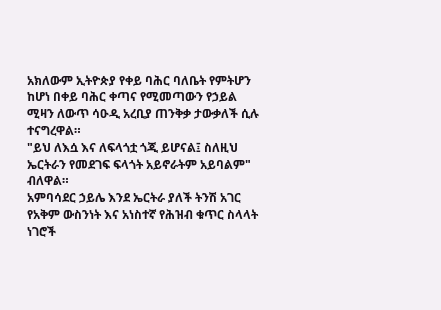አክለውም ኢትዮጵያ የቀይ ባሕር ባለቤት የምትሆን ከሆነ በቀይ ባሕር ቀጣና የሚመጣውን የኃይል ሚዛን ለውጥ ሳዑዲ አረቢያ ጠንቅቃ ታውቃለች ሲሉ ተናግረዋል።
"ይህ ለእሷ እና ለፍላጎቷ ጎጂ ይሆናል፤ ስለዚህ ኤርትራን የመደገፍ ፍላጎት አይኖራትም አይባልም" ብለዋል።
አምባሳደር ኃይሌ እንደ ኤርትራ ያለች ትንሽ አገር የአቅም ውስንነት እና አነስተኛ የሕዝብ ቁጥር ስላላት ነገሮች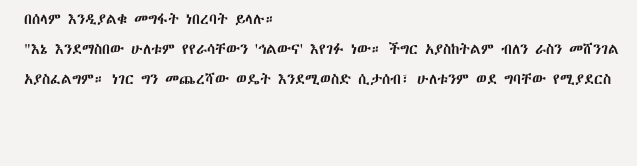በሰላም እንዲያልቁ መግፋት ነበረባት ይላሉ።
"እኔ እንደማስበው ሁለቱም የየራሳቸውን 'ኅልውና' እየገፉ ነው። ችግር አያስከትልም ብለን ራስን መሸንገል አያስፈልግም። ነገር ግን መጨረሻው ወዴት እንደሚወስድ ሲታሰብ፣ ሁለቱንም ወደ ግባቸው የሚያደርስ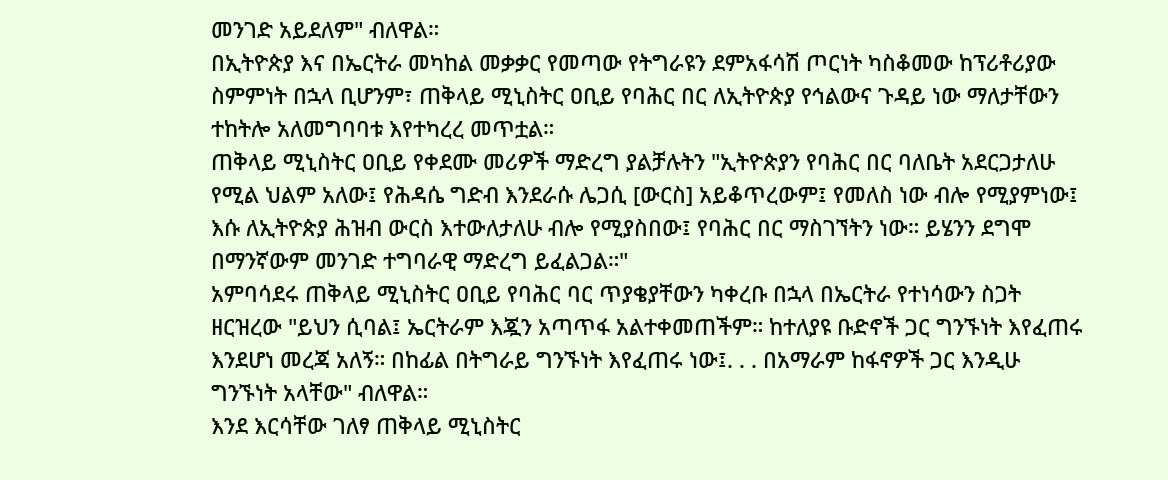መንገድ አይደለም" ብለዋል።
በኢትዮጵያ እና በኤርትራ መካከል መቃቃር የመጣው የትግራዩን ደምአፋሳሽ ጦርነት ካስቆመው ከፕሪቶሪያው ስምምነት በኋላ ቢሆንም፣ ጠቅላይ ሚኒስትር ዐቢይ የባሕር በር ለኢትዮጵያ የኅልውና ጉዳይ ነው ማለታቸውን ተከትሎ አለመግባባቱ እየተካረረ መጥቷል።
ጠቅላይ ሚኒስትር ዐቢይ የቀደሙ መሪዎች ማድረግ ያልቻሉትን "ኢትዮጵያን የባሕር በር ባለቤት አደርጋታለሁ የሚል ህልም አለው፤ የሕዳሴ ግድብ እንደራሱ ሌጋሲ [ውርስ] አይቆጥረውም፤ የመለስ ነው ብሎ የሚያምነው፤ እሱ ለኢትዮጵያ ሕዝብ ውርስ እተውለታለሁ ብሎ የሚያስበው፤ የባሕር በር ማስገኘትን ነው። ይሄንን ደግሞ በማንኛውም መንገድ ተግባራዊ ማድረግ ይፈልጋል።"
አምባሳደሩ ጠቅላይ ሚኒስትር ዐቢይ የባሕር ባር ጥያቄያቸውን ካቀረቡ በኋላ በኤርትራ የተነሳውን ስጋት ዘርዝረው "ይህን ሲባል፤ ኤርትራም እጇን አጣጥፋ አልተቀመጠችም። ከተለያዩ ቡድኖች ጋር ግንኙነት እየፈጠሩ እንደሆነ መረጃ አለኝ። በከፊል በትግራይ ግንኙነት እየፈጠሩ ነው፤. . . በአማራም ከፋኖዎች ጋር እንዲሁ ግንኙነት አላቸው" ብለዋል።
እንደ እርሳቸው ገለፃ ጠቅላይ ሚኒስትር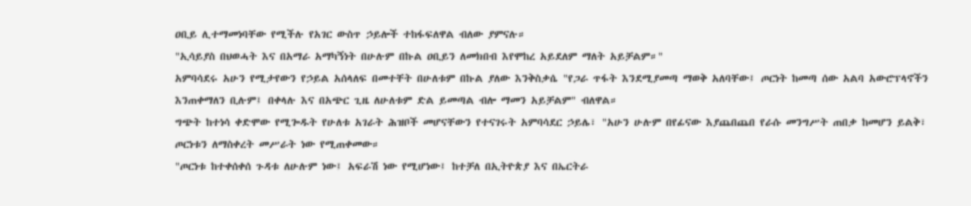ዐቢይ ሊተማመነባቸው የሚችሉ የአገር ውስጥ ኃይሎች ተከፋፍለዋል ብለው ያምናሉ።
"ኢሳይያስ በህወሓት እና በአማራ አማካኝነት በሁሉም በኩል ዐቢይን ለመክበብ እየሞከረ አይደለም ማለት አይቻልም።"
አምባሳደሩ አሁን የሚታየውን የኃይል አሰላለፍ በመተቸት በሁለቱም በኩል ያለው እንቅስቃሴ "የጋራ ጥፋት እንደሚያመጣ ማወቅ አለባቸው፤ ጦርነት ከመጣ ሰው አልባ አውሮፕላኖችን እንጠቀማለን ቢሉም፤ በቀላሉ እና በአጭር ጊዜ ለሁለቱም ድል ይመጣል ብሎ ማመን አይቻልም" ብለዋል።
ግጭት ከተነሳ ቀድሞው የሚጐዱት የሁለቱ አገራት ሕዝቦች መሆናቸውን የተናገሩት አምባሳደር ኃይሌ፣ "አሁን ሁሉም በየፊናው እያጨበጨበ የራሱ መንግሥት ጠበቃ ከመሆን ይልቅ፣ ጦርነቱን ለማስቀረት መሥራት ነው የሚጠቀመው።
"ጦርነቱ ከተቀሰቀሰ ጉዳቱ ለሁሉም ነው፤ አፍራሽ ነው የሚሆነው፤ ከተቻለ በኢትዮጵያ እና በኤርትራ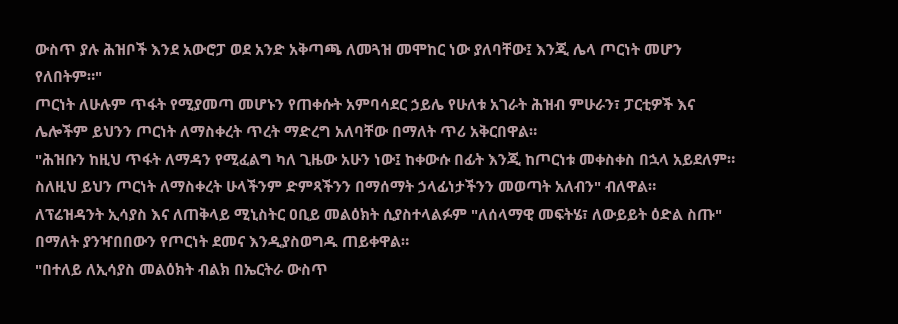ውስጥ ያሉ ሕዝቦች እንደ አውሮፓ ወደ አንድ አቅጣጫ ለመጓዝ መሞከር ነው ያለባቸው፤ እንጂ ሌላ ጦርነት መሆን የለበትም።"
ጦርነት ለሁሉም ጥፋት የሚያመጣ መሆኑን የጠቀሱት አምባሳደር ኃይሌ የሁለቱ አገራት ሕዝብ ምሁራን፣ ፓርቲዎች እና ሌሎችም ይህንን ጦርነት ለማስቀረት ጥረት ማድረግ አለባቸው በማለት ጥሪ አቅርበዋል።
"ሕዝቡን ከዚህ ጥፋት ለማዳን የሚፈልግ ካለ ጊዜው አሁን ነው፤ ከቀውሱ በፊት እንጂ ከጦርነቱ መቀስቀስ በኋላ አይደለም። ስለዚህ ይህን ጦርነት ለማስቀረት ሁላችንም ድምጻችንን በማሰማት ኃላፊነታችንን መወጣት አለብን" ብለዋል።
ለፕሬዝዳንት ኢሳያስ እና ለጠቅላይ ሚኒስትር ዐቢይ መልዕክት ሲያስተላልፉም "ለሰላማዊ መፍትሄ፣ ለውይይት ዕድል ስጡ" በማለት ያንዣበበውን የጦርነት ደመና እንዲያስወግዱ ጠይቀዋል።
"በተለይ ለኢሳያስ መልዕክት ብልክ በኤርትራ ውስጥ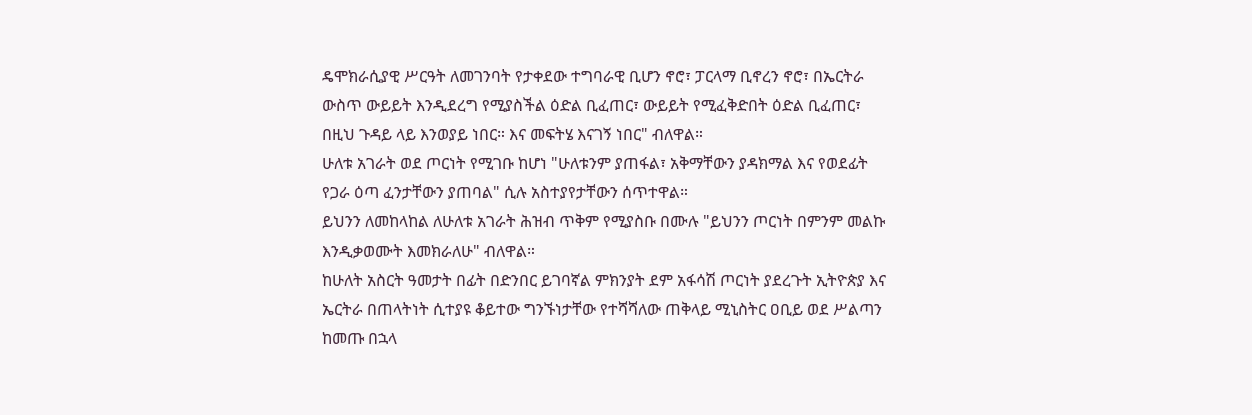ዴሞክራሲያዊ ሥርዓት ለመገንባት የታቀደው ተግባራዊ ቢሆን ኖሮ፣ ፓርላማ ቢኖረን ኖሮ፣ በኤርትራ ውስጥ ውይይት እንዲደረግ የሚያስችል ዕድል ቢፈጠር፣ ውይይት የሚፈቅድበት ዕድል ቢፈጠር፣ በዚህ ጉዳይ ላይ እንወያይ ነበር። እና መፍትሄ እናገኝ ነበር" ብለዋል።
ሁለቱ አገራት ወደ ጦርነት የሚገቡ ከሆነ "ሁለቱንም ያጠፋል፣ አቅማቸውን ያዳክማል እና የወደፊት የጋራ ዕጣ ፈንታቸውን ያጠባል" ሲሉ አስተያየታቸውን ሰጥተዋል።
ይህንን ለመከላከል ለሁለቱ አገራት ሕዝብ ጥቅም የሚያስቡ በሙሉ "ይህንን ጦርነት በምንም መልኩ እንዲቃወሙት እመክራለሁ" ብለዋል።
ከሁለት አስርት ዓመታት በፊት በድንበር ይገባኛል ምክንያት ደም አፋሳሽ ጦርነት ያደረጉት ኢትዮጵያ እና ኤርትራ በጠላትነት ሲተያዩ ቆይተው ግንኙነታቸው የተሻሻለው ጠቅላይ ሚኒስትር ዐቢይ ወደ ሥልጣን ከመጡ በኋላ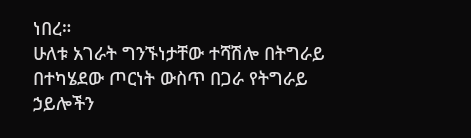ነበረ።
ሁለቱ አገራት ግንኙነታቸው ተሻሽሎ በትግራይ በተካሄደው ጦርነት ውስጥ በጋራ የትግራይ ኃይሎችን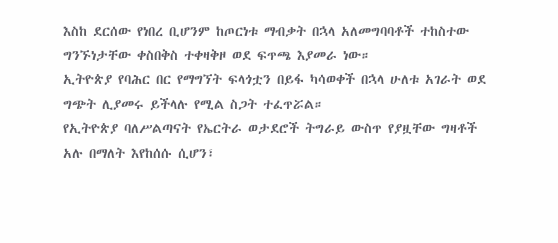እስከ ደርሰው የነበረ ቢሆንም ከጦርነቱ ማብቃት በኋላ አለመግባባቶች ተከስተው ግንኙነታቸው ቀስበቅስ ተቀዛቅዞ ወደ ፍጥጫ እያመራ ነው።
ኢትዮጵያ የባሕር በር የማግኘት ፍላጎቷን በይፋ ካሳወቀች በኋላ ሁለቱ አገራት ወደ ግጭት ሊያመሩ ይችላሉ የሚል ስጋት ተፈጥሯል።
የኢትዮጵያ ባለሥልጣናት የኤርትራ ወታደሮች ትግራይ ውስጥ የያዟቸው ግዛቶች አሉ በማለት እየከሰሱ ሲሆን፣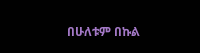በሁለቱም በኩል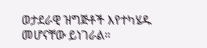ወታደራዊ ዝግጅቶች እየተካሄዱ መሆናቸው ይነገራል።